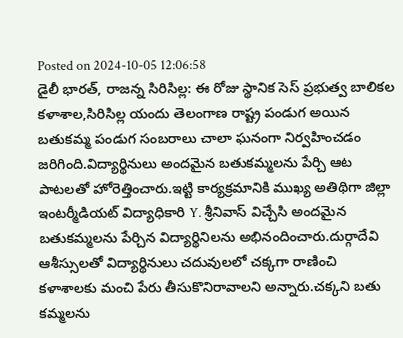Posted on 2024-10-05 12:06:58
డైలీ భారత్, రాజన్న సిరిసిల్ల: ఈ రోజు స్థానిక సెస్ ప్రభుత్వ బాలికల కళాశాల,సిరిసిల్ల యందు తెలంగాణ రాష్ట్ర పండుగ అయిన బతుకమ్మ పండుగ సంబరాలు చాలా ఘనంగా నిర్వహించడం జరిగింది.విద్యార్థినులు అందమైన బతుకమ్మలను పేర్చి ఆట పాటలతో హోరెత్తించారు.ఇట్టి కార్యక్రమానికి ముఖ్య అతిథిగా జిల్లా ఇంటర్మీడియట్ విద్యాధికారి Y. శ్రీనివాస్ విచ్చేసి అందమైన బతుకమ్మలను పేర్చిన విద్యార్థినిలను అభినందించారు.దుర్గాదేవి ఆశీస్సులతో విద్యార్థినులు చదువులలో చక్కగా రాణించి కళాశాలకు మంచి పేరు తీసుకొనిరావాలని అన్నారు.చక్కని బతు కమ్మలను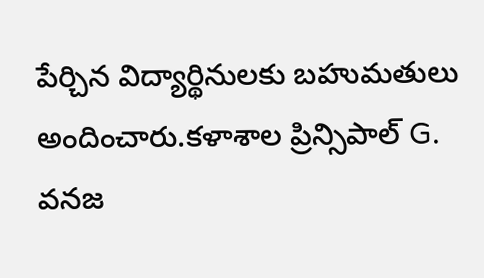పేర్చిన విద్యార్థినులకు బహుమతులు అందించారు.కళాశాల ప్రిన్సిపాల్ G. వనజ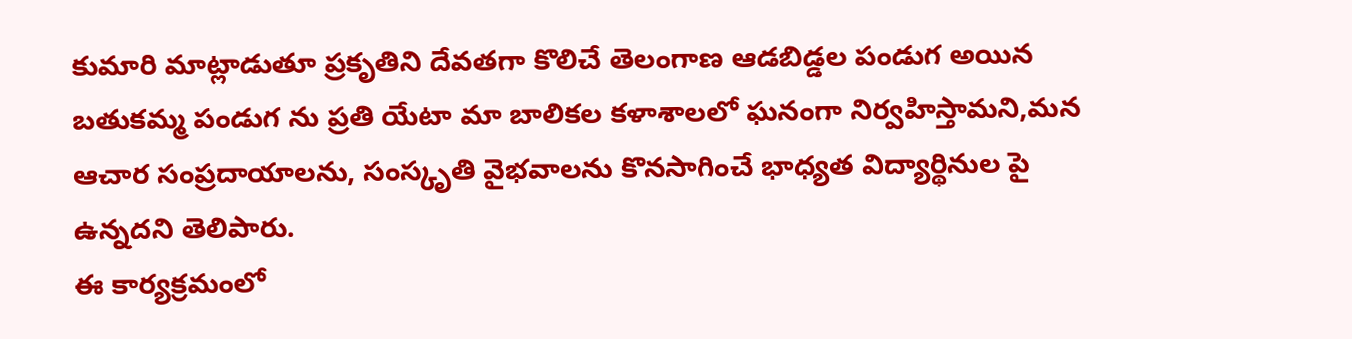కుమారి మాట్లాడుతూ ప్రకృతిని దేవతగా కొలిచే తెలంగాణ ఆడబిడ్డల పండుగ అయిన బతుకమ్మ పండుగ ను ప్రతి యేటా మా బాలికల కళాశాలలో ఘనంగా నిర్వహిస్తామని,మన ఆచార సంప్రదాయాలను, సంస్కృతి వైభవాలను కొనసాగించే భాధ్యత విద్యార్థినుల పై ఉన్నదని తెలిపారు.
ఈ కార్యక్రమంలో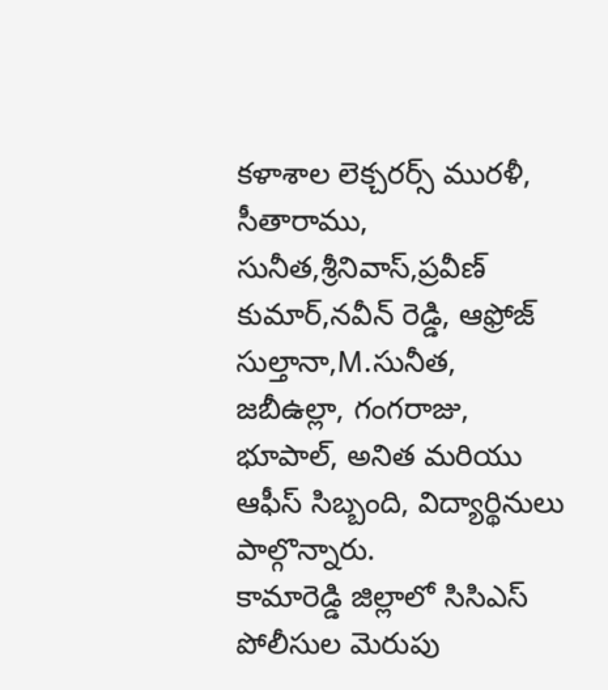కళాశాల లెక్చరర్స్ మురళీ, సీతారాము, సునీత,శ్రీనివాస్,ప్రవీణ్ కుమార్,నవీన్ రెడ్డి, ఆఫ్రోజ్ సుల్తానా,M.సునీత, జబీఉల్లా, గంగరాజు, భూపాల్, అనిత మరియు ఆఫీస్ సిబ్బంది, విద్యార్థినులు పాల్గొన్నారు.
కామారెడ్డి జిల్లాలో సిసిఎస్ పోలీసుల మెరుపు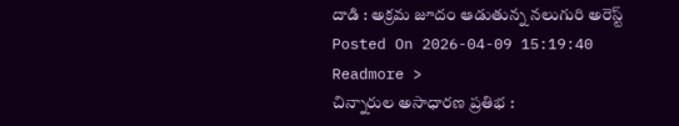దాడి : అక్రమ జూదం ఆడుతున్న నలుగురి అరెస్ట్
Posted On 2026-04-09 15:19:40
Readmore >
చిన్నారుల అసాధారణ ప్రతిభ :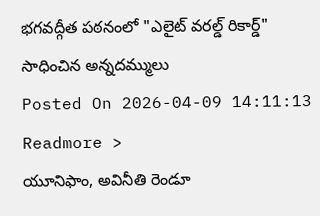భగవద్గీత పఠనంలో "ఎలైట్ వరల్డ్ రికార్డ్" సాధించిన అన్నదమ్ములు
Posted On 2026-04-09 14:11:13
Readmore >
యూనిఫాం, అవినీతి రెండూ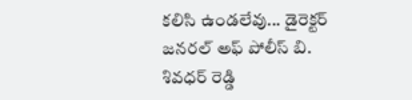కలిసి ఉండలేవు... డైరెక్టర్ జనరల్ అఫ్ పోలీస్ బి. శివధర్ రెడ్డి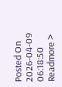Posted On 2026-04-09 06:18:50
Readmore >